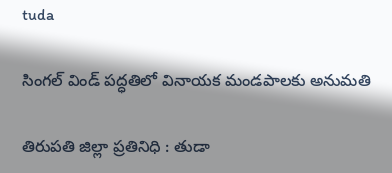tuda

సింగ‌ల్ విండ్ ప‌ద్ధ‌తిలో వినాయ‌క మండ‌పాల‌కు అనుమ‌తి

తిరుప‌తి జిల్లా ప్రతినిధి : తుడా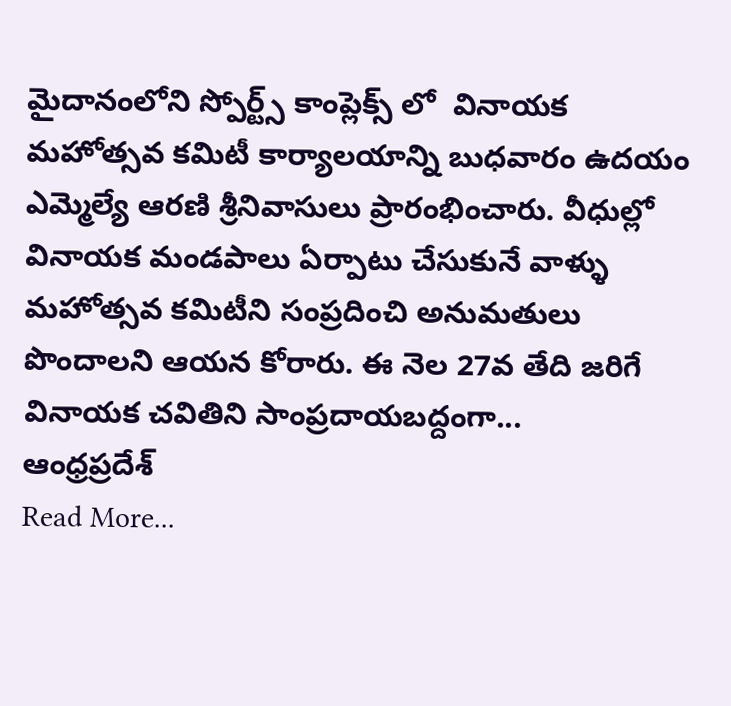మైదానంలోని స్పోర్ట్స్ కాంప్లెక్స్ లో  వినాయ‌క మ‌హోత్స‌వ క‌మిటీ కార్యాల‌యాన్ని బుధ‌వారం ఉద‌యం ఎమ్మెల్యే ఆర‌ణి శ్రీనివాసులు ప్రారంభించారు. వీధుల్లో వినాయ‌క మండ‌పాలు ఏర్పాటు చేసుకునే వాళ్ళు మ‌హోత్స‌వ క‌మిటీని సంప్ర‌దించి అనుమతులు పొందాల‌ని ఆయ‌న కోరారు. ఈ నెల 27వ తేది జ‌రిగే వినాయ‌క చ‌వితిని సాంప్ర‌దాయ‌బ‌ద్దంగా...
ఆంధ్రప్రదేశ్‌
Read More...